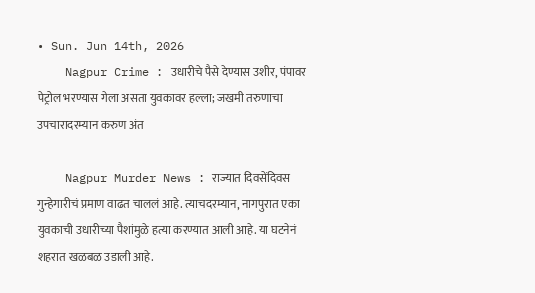• Sun. Jun 14th, 2026
    Nagpur Crime : उधारीचे पैसे देण्यास उशीर, पंपावर पेट्रोल भरण्यास गेला असता युवकावर हल्ला; जखमी तरुणाचा उपचारादरम्यान करुण अंत

    Nagpur Murder News : राज्यात दिवसेंदिवस गुन्हेगारीचं प्रमाण वाढत चाललं आहे. त्याचदरम्यान, नागपुरात एका युवकाची उधारीच्या पैशांमुळे हत्या करण्यात आली आहे. या घटनेनं शहरात खळबळ उडाली आहे.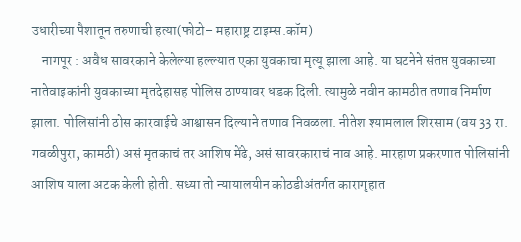उधारीच्या पैशातून तरुणाची हत्या(फोटो– महाराष्ट्र टाइम्स.कॉम)
    नागपूर : अवैध सावरकाने केलेल्या हल्ल्यात एका युवकाचा मृत्यू झाला आहे. या घटनेने संतप्त युवकाच्या नातेवाइकांनी युवकाच्या मृतदेहासह पोलिस ठाण्यावर धडक दिली. त्यामुळे नवीन कामठीत तणाव निर्माण झाला. पोलिसांनी ठोस कारवाईचे आश्वासन दिल्याने तणाव निवळला. नीतेश श्यामलाल शिरसाम (वय 33 रा. गवळीपुरा, कामठी) असं मृतकाचं तर आशिष मेंढे, असं सावरकाराचं नाव आहे. मारहाण प्रकरणात पोलिसांनी आशिष याला अटक केली होती. सध्या तो न्यायालयीन कोठडीअंतर्गत कारागृहात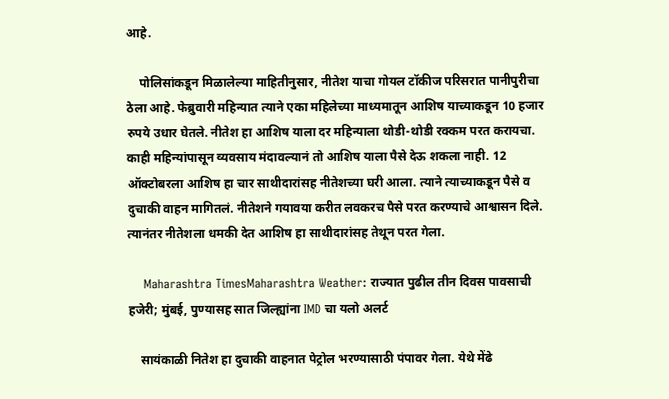आहे.

    पोलिसांकडून मिळालेल्या माहितीनुसार, नीतेश याचा गोयल टॉकीज परिसरात पानीपुरीचा ठेला आहे. फेब्रुवारी महिन्यात त्याने एका महिलेच्या माध्यमातून आशिष याच्याकडून 10 हजार रुपये उधार घेतले. नीतेश हा आशिष याला दर महिन्याला थोडी-थोडी रक्कम परत करायचा. काही महिन्यांपासून व्यवसाय मंदावल्यानं तो आशिष याला पैसे देऊ शकला नाही. 12 ऑक्टोबरला आशिष हा चार साथीदारांसह नीतेशच्या घरी आला. त्याने त्याच्याकडून पैसे व दुचाकी वाहन मागितलं. नीतेशने गयावया करीत लवकरच पैसे परत करण्याचे आश्वासन दिले. त्यानंतर नीतेशला धमकी देत आशिष हा साथीदारांसह तेथून परत गेला.

    Maharashtra TimesMaharashtra Weather: राज्यात पुढील तीन दिवस पावसाची हजेरी; मुंबई, पुण्यासह सात जिल्ह्यांना IMD चा यलो अलर्ट

    सायंकाळी नितेश हा दुचाकी वाहनात पेट्रोल भरण्यासाठी पंपावर गेला. येथे मेंढे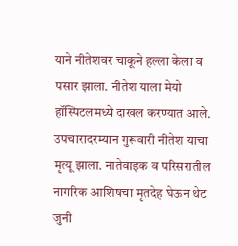याने नीतेशवर चाकूने हल्ला केला व पसार झाला. नीतेश याला मेयो हॉस्पिटलमध्ये दाखल करण्यात आले. उपचारादरम्यान गुरूवारी नीतेश याचा मृत्यू झाला. नातेवाइक व परिसरातील नागरिक आशिषचा मृतदेह घेऊन थेट जुनी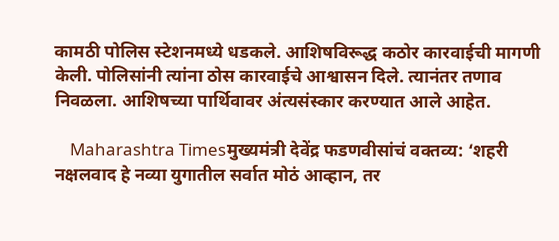कामठी पोलिस स्टेशनमध्ये धडकले. आशिषविरूद्ध कठोर कारवाईची मागणी केली. पोलिसांनी त्यांना ठोस कारवाईचे आश्वासन दिले. त्यानंतर तणाव निवळला. आशिषच्या पार्थिवावर अंत्यसंस्कार करण्यात आले आहेत.

    Maharashtra Timesमुख्यमंत्री देवेंद्र फडणवीसांचं वक्तव्य: ‘शहरी नक्षलवाद हे नव्या युगातील सर्वात मोठं आव्हान, तर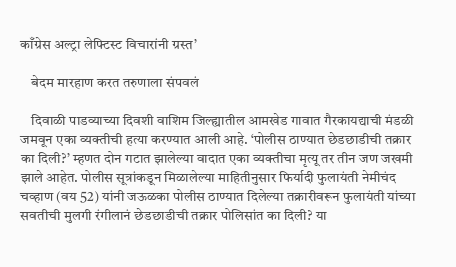काँग्रेस अल्ट्रा लेफ्टिस्ट विचारांनी ग्रस्त’

    बेदम मारहाण करत तरुणाला संपवलं

    दिवाळी पाडव्याच्या दिवशी वाशिम जिल्ह्यातील आमखेड गावात गैरकायद्याची मंडळी जमवून एका व्यक्तीची हत्या करण्यात आली आहे. ‘पोलीस ठाण्यात छेडछाडीची तक्रार का दिली?’ म्हणत दोन गटात झालेल्या वादात एका व्यक्तीचा मृत्यू तर तीन जण जखमी झाले आहेत. पोलीस सूत्रांकडून मिळालेल्या माहितीनुसार फिर्यादी फुलायंती नेमीचंद चव्हाण (वय 52) यांनी जऊळका पोलीस ठाण्यात दिलेल्या तक्रारीवरून फुलायंती यांच्या सवतीची मुलगी रंगीलानं छेडछाडीची तक्रार पोलिसांत का दिली? या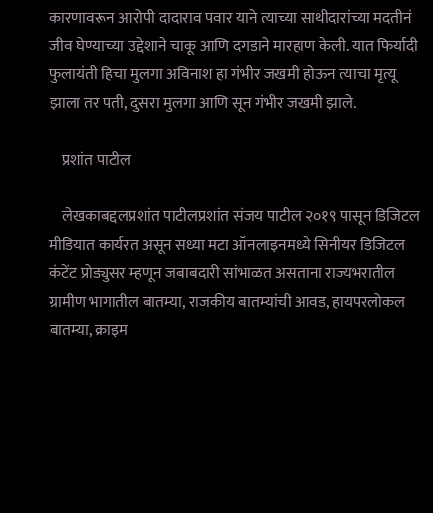कारणावरून आरोपी दादाराव पवार याने त्याच्या साथीदारांच्या मदतीनं जीव घेण्याच्या उद्देशाने चाकू आणि दगडाने मारहाण केली. यात फिर्यादी फुलायंती हिचा मुलगा अविनाश हा गंभीर जखमी होऊन त्याचा मृत्यू झाला तर पती, दुसरा मुलगा आणि सून गंभीर जखमी झाले.

    प्रशांत पाटील

    लेखकाबद्दलप्रशांत पाटीलप्रशांत संजय पाटील २०१९ पासून डिजिटल मीडियात कार्यरत असून सध्या मटा ऑनलाइनमध्ये सिनीयर डिजिटल कंटेंट प्रोड्युसर म्हणून जबाबदारी सांभाळत असताना राज्यभरातील ग्रामीण भागातील बातम्या, राजकीय बातम्यांची आवड, हायपरलोकल बातम्या, क्राइम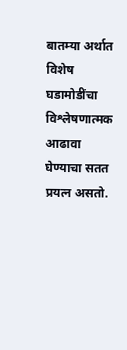बातम्या अर्थात विशेष घडामोडींचा विश्लेषणात्मक आढावा घेण्याचा सतत प्रयत्न असतो.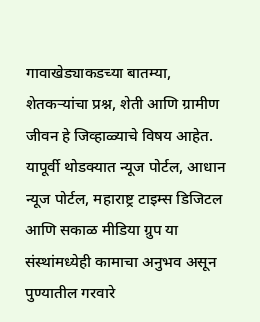गावाखेड्याकडच्या बातम्या, शेतकऱ्यांचा प्रश्न, शेती आणि ग्रामीण जीवन हे जिव्हाळ्याचे विषय आहेत. यापूर्वी थोडक्यात न्यूज पोर्टल, आधान न्यूज पोर्टल, महाराष्ट्र टाइम्स डिजिटल आणि सकाळ मीडिया ग्रुप या संस्थांमध्येही कामाचा अनुभव असून पुण्यातील गरवारे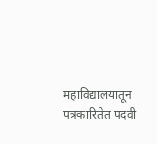महाविद्यालयातून पत्रकारितेत पदवी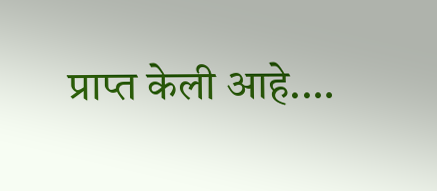प्राप्त केली आहे.…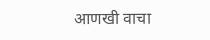आणखी वाचा